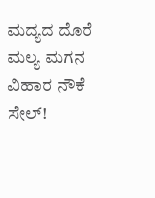ಮದ್ಯದ ದೊರೆ ಮಲ್ಯ ಮಗನ ವಿಹಾರ ನೌಕೆ ಸೇಲ್!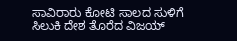ಸಾವಿರಾರು ಕೋಟಿ ಸಾಲದ ಸುಳಿಗೆ ಸಿಲುಕಿ ದೇಶ ತೊರೆದ ವಿಜಯ್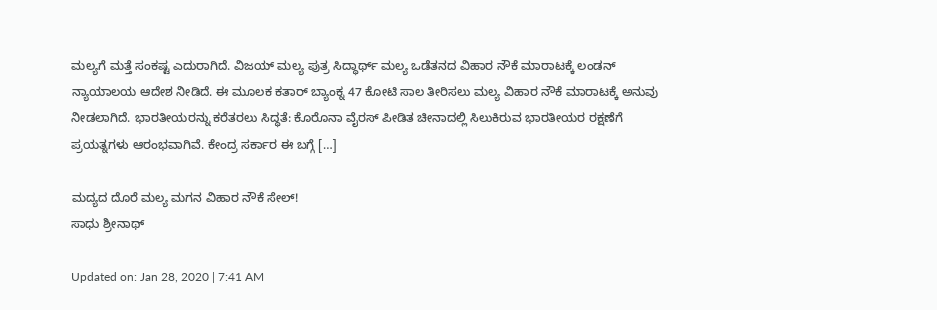ಮಲ್ಯಗೆ ಮತ್ತೆ ಸಂಕಷ್ಟ ಎದುರಾಗಿದೆ. ವಿಜಯ್ ಮಲ್ಯ ಪುತ್ರ ಸಿದ್ಧಾರ್ಥ್ ಮಲ್ಯ ಒಡೆತನದ ವಿಹಾರ ನೌಕೆ ಮಾರಾಟಕ್ಕೆ ಲಂಡನ್ ನ್ಯಾಯಾಲಯ ಆದೇಶ ನೀಡಿದೆ. ಈ ಮೂಲಕ ಕತಾರ್ ಬ್ಯಾಂಕ್ನ 47 ಕೋಟಿ ಸಾಲ ತೀರಿಸಲು ಮಲ್ಯ ವಿಹಾರ ನೌಕೆ ಮಾರಾಟಕ್ಕೆ ಅನುವು ನೀಡಲಾಗಿದೆ. ಭಾರತೀಯರನ್ನು ಕರೆತರಲು ಸಿದ್ಧತೆ: ಕೊರೊನಾ ವೈರಸ್ ಪೀಡಿತ ಚೀನಾದಲ್ಲಿ ಸಿಲುಕಿರುವ ಭಾರತೀಯರ ರಕ್ಷಣೆಗೆ ಪ್ರಯತ್ನಗಳು ಆರಂಭವಾಗಿವೆ. ಕೇಂದ್ರ ಸರ್ಕಾರ ಈ ಬಗ್ಗೆ […]

ಮದ್ಯದ ದೊರೆ ಮಲ್ಯ ಮಗನ ವಿಹಾರ ನೌಕೆ ಸೇಲ್!
ಸಾಧು ಶ್ರೀನಾಥ್

Updated on: Jan 28, 2020 | 7:41 AM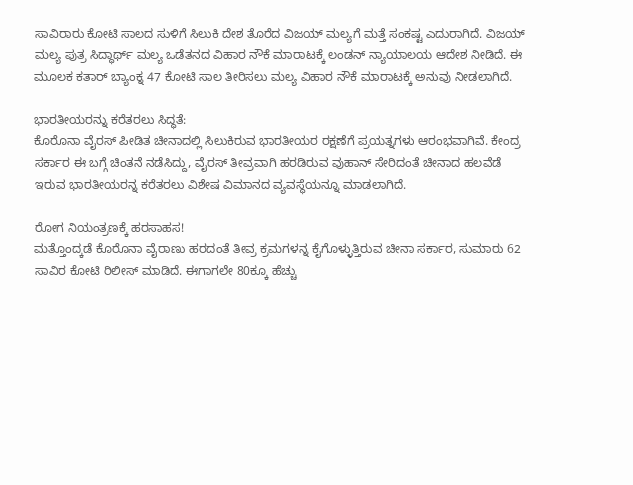ಸಾವಿರಾರು ಕೋಟಿ ಸಾಲದ ಸುಳಿಗೆ ಸಿಲುಕಿ ದೇಶ ತೊರೆದ ವಿಜಯ್ ಮಲ್ಯಗೆ ಮತ್ತೆ ಸಂಕಷ್ಟ ಎದುರಾಗಿದೆ. ವಿಜಯ್ ಮಲ್ಯ ಪುತ್ರ ಸಿದ್ಧಾರ್ಥ್ ಮಲ್ಯ ಒಡೆತನದ ವಿಹಾರ ನೌಕೆ ಮಾರಾಟಕ್ಕೆ ಲಂಡನ್ ನ್ಯಾಯಾಲಯ ಆದೇಶ ನೀಡಿದೆ. ಈ ಮೂಲಕ ಕತಾರ್ ಬ್ಯಾಂಕ್ನ 47 ಕೋಟಿ ಸಾಲ ತೀರಿಸಲು ಮಲ್ಯ ವಿಹಾರ ನೌಕೆ ಮಾರಾಟಕ್ಕೆ ಅನುವು ನೀಡಲಾಗಿದೆ.

ಭಾರತೀಯರನ್ನು ಕರೆತರಲು ಸಿದ್ಧತೆ:
ಕೊರೊನಾ ವೈರಸ್ ಪೀಡಿತ ಚೀನಾದಲ್ಲಿ ಸಿಲುಕಿರುವ ಭಾರತೀಯರ ರಕ್ಷಣೆಗೆ ಪ್ರಯತ್ನಗಳು ಆರಂಭವಾಗಿವೆ. ಕೇಂದ್ರ ಸರ್ಕಾರ ಈ ಬಗ್ಗೆ ಚಿಂತನೆ ನಡೆಸಿದ್ದು, ವೈರಸ್ ತೀವ್ರವಾಗಿ ಹರಡಿರುವ ವುಹಾನ್ ಸೇರಿದಂತೆ ಚೀನಾದ ಹಲವೆಡೆ ಇರುವ ಭಾರತೀಯರನ್ನ ಕರೆತರಲು ವಿಶೇಷ ವಿಮಾನದ ವ್ಯವಸ್ಥೆಯನ್ನೂ ಮಾಡಲಾಗಿದೆ.

ರೋಗ ನಿಯಂತ್ರಣಕ್ಕೆ ಹರಸಾಹಸ!
ಮತ್ತೊಂದ್ಕಡೆ ಕೊರೊನಾ ವೈರಾಣು ಹರದಂತೆ ತೀವ್ರ ಕ್ರಮಗಳನ್ನ ಕೈಗೊಳ್ಳುತ್ತಿರುವ ಚೀನಾ ಸರ್ಕಾರ, ಸುಮಾರು 62 ಸಾವಿರ ಕೋಟಿ ರಿಲೀಸ್ ಮಾಡಿದೆ. ಈಗಾಗಲೇ 80ಕ್ಕೂ ಹೆಚ್ಚು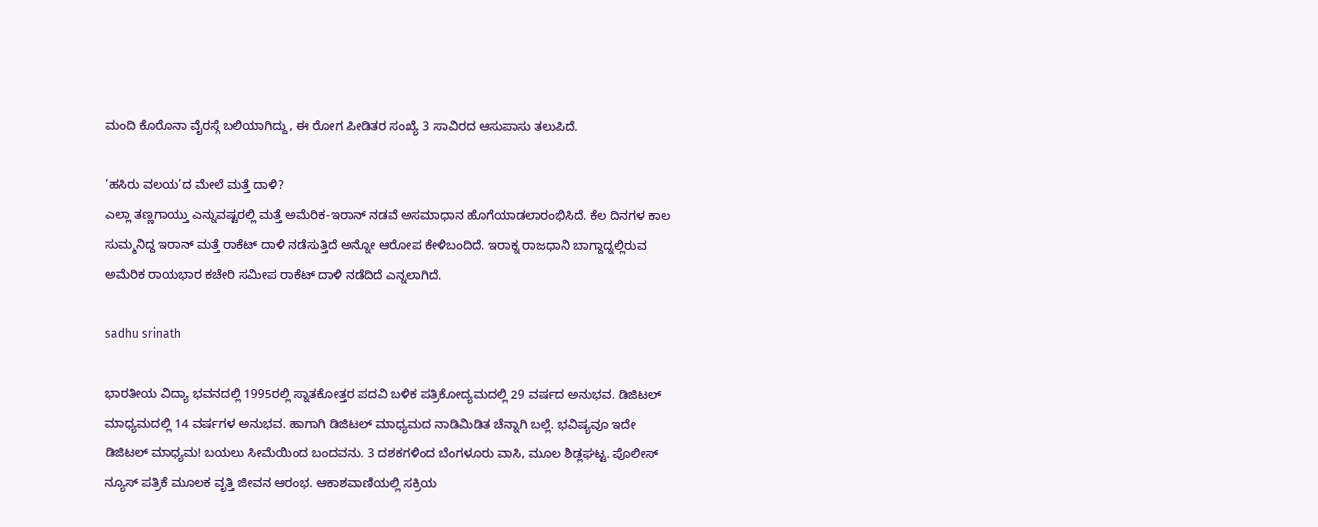ಮಂದಿ ಕೊರೊನಾ ವೈರಸ್ಗೆ ಬಲಿಯಾಗಿದ್ದು, ಈ ರೋಗ ಪೀಡಿತರ ಸಂಖ್ಯೆ 3 ಸಾವಿರದ ಆಸುಪಾಸು ತಲುಪಿದೆ.

‘ಹಸಿರು ವಲಯ’ದ ಮೇಲೆ ಮತ್ತೆ ದಾಳಿ?
ಎಲ್ಲಾ ತಣ್ಣಗಾಯ್ತು ಎನ್ನುವಷ್ಟರಲ್ಲಿ ಮತ್ತೆ ಅಮೆರಿಕ-ಇರಾನ್ ನಡವೆ ಅಸಮಾಧಾನ ಹೊಗೆಯಾಡಲಾರಂಭಿಸಿದೆ. ಕೆಲ ದಿನಗಳ ಕಾಲ ಸುಮ್ಮನಿದ್ದ ಇರಾನ್ ಮತ್ತೆ ರಾಕೆಟ್ ದಾಳಿ ನಡೆಸುತ್ತಿದೆ ಅನ್ನೋ ಆರೋಪ ಕೇಳಿಬಂದಿದೆ. ಇರಾಕ್ನ ರಾಜಧಾನಿ ಬಾಗ್ದಾದ್ನಲ್ಲಿರುವ ಅಮೆರಿಕ ರಾಯಭಾರ ಕಚೇರಿ ಸಮೀಪ ರಾಕೆಟ್ ದಾಳಿ ನಡೆದಿದೆ ಎನ್ನಲಾಗಿದೆ.

sadhu srinath

ಭಾರತೀಯ ವಿದ್ಯಾ ಭವನದಲ್ಲಿ 1995ರಲ್ಲಿ ಸ್ನಾತಕೋತ್ತರ ಪದವಿ ಬಳಿಕ ಪತ್ರಿಕೋದ್ಯಮದಲ್ಲಿ 29 ವರ್ಷದ ಅನುಭವ. ಡಿಜಿಟಲ್ ಮಾಧ್ಯಮದಲ್ಲಿ 14 ವರ್ಷಗಳ ಅನುಭವ. ಹಾಗಾಗಿ ಡಿಜಿಟಲ್ ಮಾಧ್ಯಮದ ನಾಡಿಮಿಡಿತ ಚೆನ್ನಾಗಿ ಬಲ್ಲೆ. ಭವಿಷ್ಯವೂ ಇದೇ ಡಿಜಿಟಲ್ ಮಾಧ್ಯಮ! ಬಯಲು ಸೀಮೆಯಿಂದ ಬಂದವನು. 3 ದಶಕಗಳಿಂದ ಬೆಂಗಳೂರು ವಾಸಿ, ಮೂಲ ಶಿಡ್ಲಘಟ್ಟ. ಪೊಲೀಸ್ ನ್ಯೂಸ್ ಪತ್ರಿಕೆ ಮೂಲಕ ವೃತ್ತಿ ಜೀವನ ಆರಂಭ. ಆಕಾಶವಾಣಿಯಲ್ಲಿ ಸಕ್ರಿಯ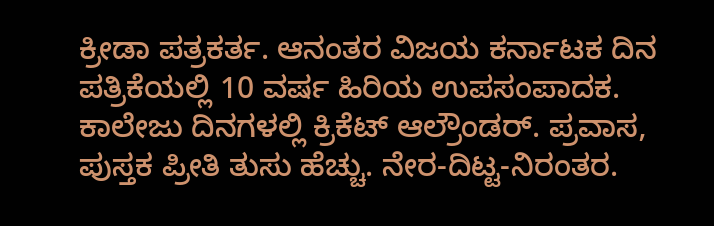ಕ್ರೀಡಾ ಪತ್ರಕರ್ತ. ಆನಂತರ ವಿಜಯ ಕರ್ನಾಟಕ ದಿನ ಪತ್ರಿಕೆಯಲ್ಲಿ 10 ವರ್ಷ ಹಿರಿಯ ಉಪಸಂಪಾದಕ. ಕಾಲೇಜು ದಿನಗಳಲ್ಲಿ ಕ್ರಿಕೆಟ್ ಆಲ್ರೌಂಡರ್. ಪ್ರವಾಸ, ಪುಸ್ತಕ ಪ್ರೀತಿ ತುಸು ಹೆಚ್ಚು. ನೇರ-ದಿಟ್ಟ-ನಿರಂತರ.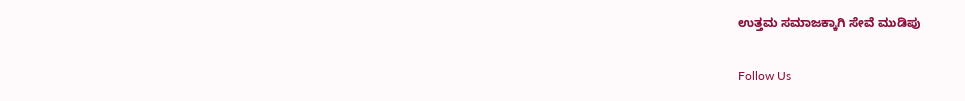ಉತ್ತಮ ಸಮಾಜಕ್ಕಾಗಿ ಸೇವೆ ಮುಡಿಪು

Follow Us